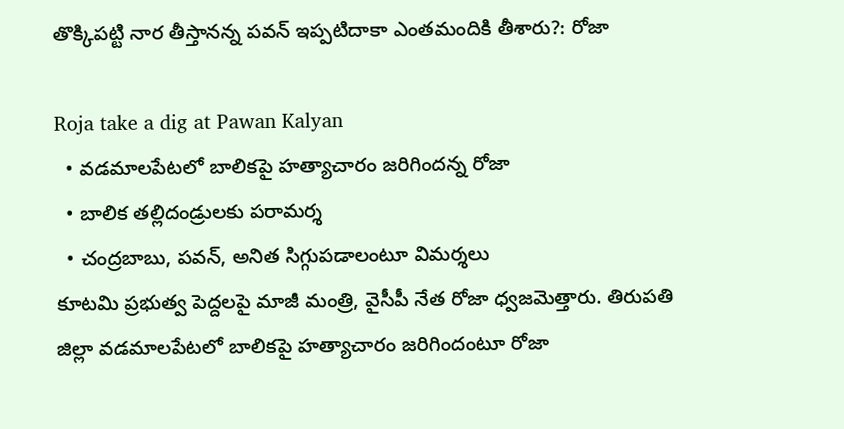తొక్కిపట్టి నార తీస్తానన్న పవన్ ఇప్పటిదాకా ఎంతమందికి తీశారు?: రోజా

Roja take a dig at Pawan Kalyan
  • వడమాలపేటలో బాలికపై హత్యాచారం జరిగిందన్న రోజా
  • బాలిక తల్లిదండ్రులకు పరామర్శ
  • చంద్రబాబు, పవన్, అనిత సిగ్గుపడాలంటూ విమర్శలు
కూటమి ప్రభుత్వ పెద్దలపై మాజీ మంత్రి, వైసీపీ నేత రోజా ధ్వజమెత్తారు. తిరుపతి జిల్లా వడమాలపేటలో బాలికపై హత్యాచారం జరిగిందంటూ రోజా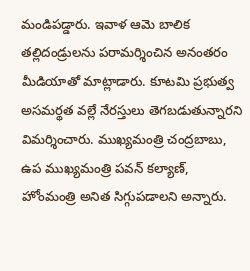మండిపడ్డారు. ఇవాళ ఆమె బాలిక తల్లిదండ్రులను పరామర్శించిన అనంతరం మీడియాతో మాట్లాడారు. కూటమి ప్రభుత్వ అసమర్థత వల్లే నేరస్తులు తెగబడుతున్నారని విమర్శించారు. ముఖ్యమంత్రి చంద్రబాబు, ఉప ముఖ్యమంత్రి పవన్ కల్యాణ్, హోంమంత్రి అనిత సిగ్గుపడాలని అన్నారు.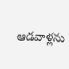ఆడవాళ్లను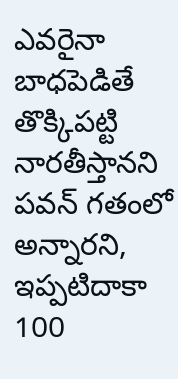ఎవరైనా బాధపెడితే తొక్కిపట్టి నారతీస్తానని పవన్ గతంలో అన్నారని, ఇప్పటిదాకా 100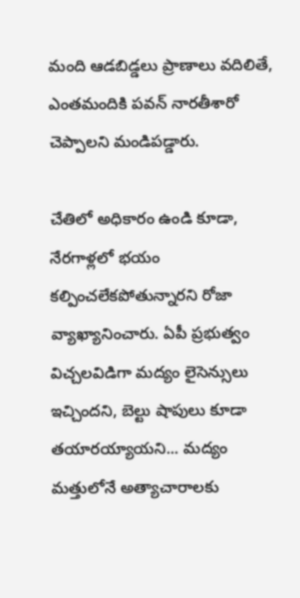మంది ఆడబిడ్డలు ప్రాణాలు వదిలితే, ఎంతమందికి పవన్ నారతీశారో చెప్పాలని మండిపడ్డారు.

చేతిలో అధికారం ఉండి కూడా, నేరగాళ్లలో భయం కల్పించలేకపోతున్నారని రోజా వ్యాఖ్యానించారు. ఏపీ ప్రభుత్వం విచ్చలవిడిగా మద్యం లైసెన్సులు ఇచ్చిందని, బెల్టు షాపులు కూడా తయారయ్యాయని... మద్యం మత్తులోనే అత్యాచారాలకు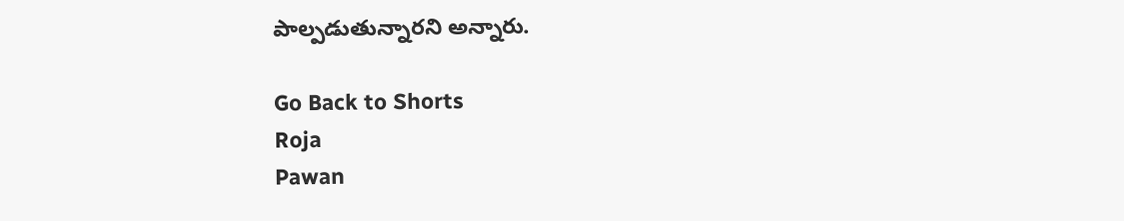పాల్పడుతున్నారని అన్నారు.

Go Back to Shorts
Roja
Pawan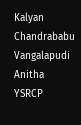Kalyan
Chandrababu
Vangalapudi Anitha
YSRCP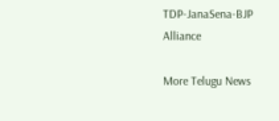TDP-JanaSena-BJP Alliance

More Telugu News